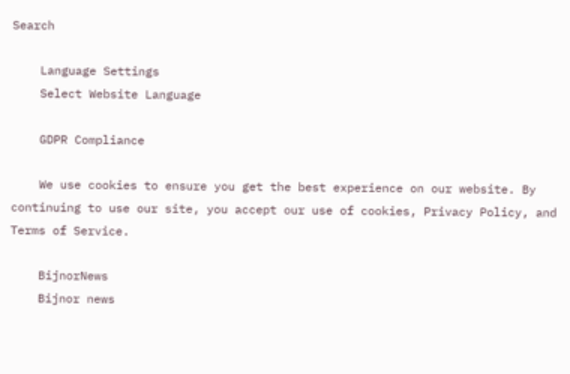Search

    Language Settings
    Select Website Language

    GDPR Compliance

    We use cookies to ensure you get the best experience on our website. By continuing to use our site, you accept our use of cookies, Privacy Policy, and Terms of Service.

    BijnorNews
    Bijnor news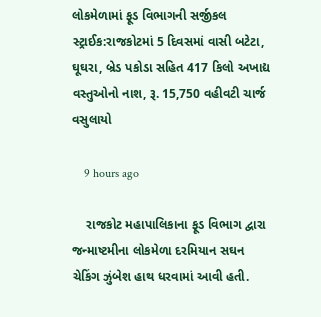લોકમેળામાં ફૂડ વિભાગની સર્જીકલ સ્ટ્રાઈક:રાજકોટમાં 5 દિવસમાં વાસી બટેટા, ઘૂઘરા, બ્રેડ પકોડા સહિત 417 કિલો અખાદ્ય વસ્તુઓનો નાશ, રૂ. 15,750 વહીવટી ચાર્જ વસુલાયો

    9 hours ago

    રાજકોટ મહાપાલિકાના ફૂડ વિભાગ દ્વારા જન્માષ્ટમીના લોકમેળા દરમિયાન સઘન ચેકિંગ ઝુંબેશ હાથ ધરવામાં આવી હતી.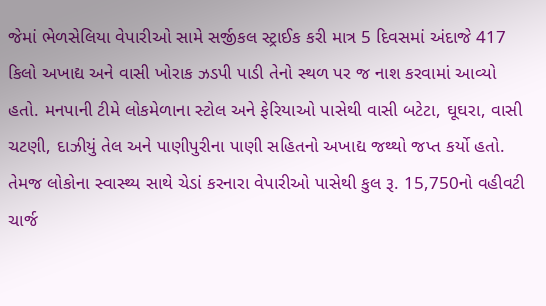જેમાં ભેળસેલિયા વેપારીઓ સામે સર્જીકલ સ્ટ્રાઈક કરી માત્ર 5 દિવસમાં અંદાજે 417 કિલો અખાદ્ય અને વાસી ખોરાક ઝડપી પાડી તેનો સ્થળ પર જ નાશ કરવામાં આવ્યો હતો. મનપાની ટીમે લોકમેળાના સ્ટોલ અને ફેરિયાઓ પાસેથી વાસી બટેટા, ઘૂઘરા, વાસી ચટણી, દાઝીયું તેલ અને પાણીપુરીના પાણી સહિતનો અખાદ્ય જથ્થો જપ્ત કર્યો હતો. તેમજ લોકોના સ્વાસ્થ્ય સાથે ચેડાં કરનારા વેપારીઓ પાસેથી કુલ રૂ. 15,750નો વહીવટી ચાર્જ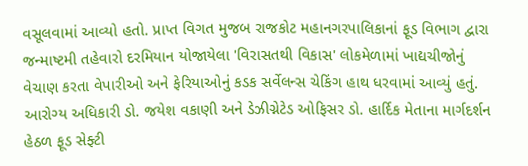વસૂલવામાં આવ્યો હતો. પ્રાપ્ત વિગત મુજબ રાજકોટ મહાનગરપાલિકાનાં ફૂડ વિભાગ દ્વારા જન્માષ્ટમી તહેવારો દરમિયાન યોજાયેલા 'વિરાસતથી વિકાસ' લોકમેળામાં ખાદ્યચીજોનું વેચાણ કરતા વેપારીઓ અને ફેરિયાઓનું કડક સર્વેલન્સ ચેકિંગ હાથ ધરવામાં આવ્યું હતું. આરોગ્ય અધિકારી ડો. જયેશ વકાણી અને ડેઝીગ્નેટેડ ઓફિસર ડો. હાર્દિક મેતાના માર્ગદર્શન હેઠળ ફૂડ સેફ્ટી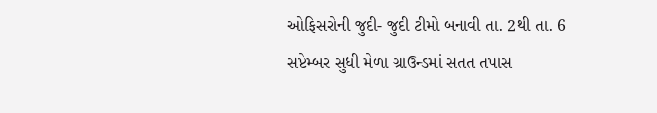ઓફિસરોની જુદી- જુદી ટીમો બનાવી તા. 2થી તા. 6 સપ્ટેમ્બર સુધી મેળા ગ્રાઉન્ડમાં સતત તપાસ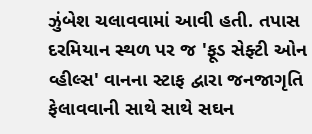ઝુંબેશ ચલાવવામાં આવી હતી. તપાસ દરમિયાન સ્થળ પર જ 'ફૂડ સેફ્ટી ઓન વ્હીલ્સ' વાનના સ્ટાફ દ્વારા જનજાગૃતિ ફેલાવવાની સાથે સાથે સઘન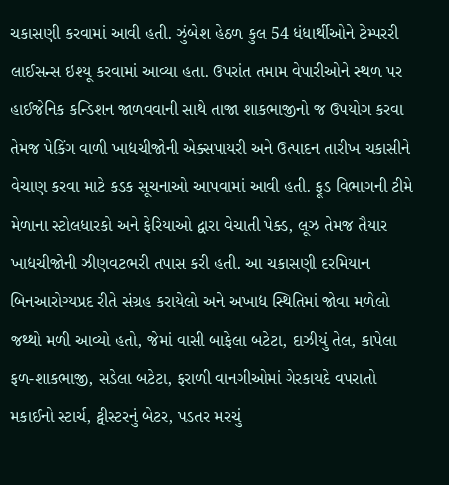ચકાસણી કરવામાં આવી હતી. ઝુંબેશ હેઠળ કુલ 54 ધંધાર્થીઓને ટેમ્પરરી લાઈસન્સ ઇશ્યૂ કરવામાં આવ્યા હતા. ઉપરાંત તમામ વેપારીઓને સ્થળ પર હાઈજેનિક કન્ડિશન જાળવવાની સાથે તાજા શાકભાજીનો જ ઉપયોગ કરવા તેમજ પેકિંગ વાળી ખાદ્યચીજોની એક્સપાયરી અને ઉત્પાદન તારીખ ચકાસીને વેચાણ કરવા માટે કડક સૂચનાઓ આપવામાં આવી હતી. ફૂડ વિભાગની ટીમે મેળાના સ્ટોલધારકો અને ફેરિયાઓ દ્વારા વેચાતી પેક્ડ, લૂઝ તેમજ તૈયાર ખાદ્યચીજોની ઝીણવટભરી તપાસ કરી હતી. આ ચકાસણી દરમિયાન બિનઆરોગ્યપ્રદ રીતે સંગ્રહ કરાયેલો અને અખાદ્ય સ્થિતિમાં જોવા મળેલો જથ્થો મળી આવ્યો હતો, જેમાં વાસી બાફેલા બટેટા, દાઝીયું તેલ, કાપેલા ફળ-શાકભાજી, સડેલા બટેટા, ફરાળી વાનગીઓમાં ગેરકાયદે વપરાતો મકાઈનો સ્ટાર્ચ, ટ્વીસ્ટરનું બેટર, પડતર મરચું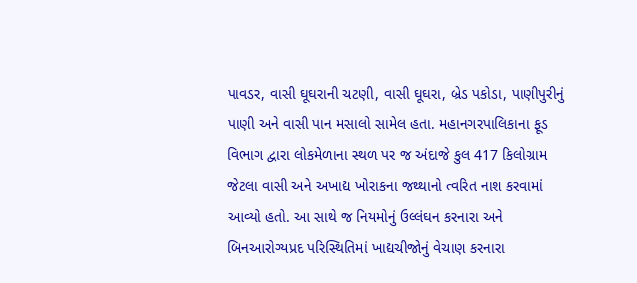પાવડર, વાસી ઘૂઘરાની ચટણી, વાસી ઘૂઘરા, બ્રેડ પકોડા, પાણીપુરીનું પાણી અને વાસી પાન મસાલો સામેલ હતા. મહાનગરપાલિકાના ફૂડ વિભાગ દ્વારા લોકમેળાના સ્થળ પર જ અંદાજે કુલ 417 કિલોગ્રામ જેટલા વાસી અને અખાદ્ય ખોરાકના જથ્થાનો ત્વરિત નાશ કરવામાં આવ્યો હતો. આ સાથે જ નિયમોનું ઉલ્લંઘન કરનારા અને બિનઆરોગ્યપ્રદ પરિસ્થિતિમાં ખાદ્યચીજોનું વેચાણ કરનારા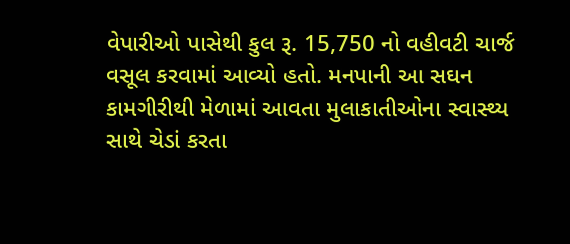વેપારીઓ પાસેથી કુલ રૂ. 15,750 નો વહીવટી ચાર્જ વસૂલ કરવામાં આવ્યો હતો. મનપાની આ સઘન કામગીરીથી મેળામાં આવતા મુલાકાતીઓના સ્વાસ્થ્ય સાથે ચેડાં કરતા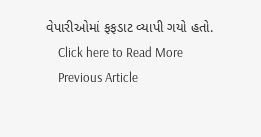વેપારીઓમાં ફફડાટ વ્યાપી ગયો હતો.
    Click here to Read More
    Previous Article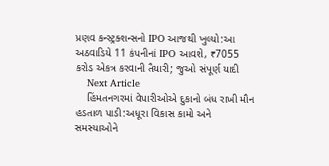પ્રણવ કન્સ્ટ્રક્શન્સનો IPO આજથી ખુલ્યો:આ અઠવાડિયે 11 કંપનીનાં IPO આવશે, ₹7055 કરોડ એકત્ર કરવાની તૈયારી; જુઓ સંપૂર્ણ યાદી
    Next Article
    હિંમતનગરમાં વેપારીઓએ દુકાનો બંધ રાખી મૌન હડતાળ પાડી:અધૂરા વિકાસ કામો અને સમસ્યાઓને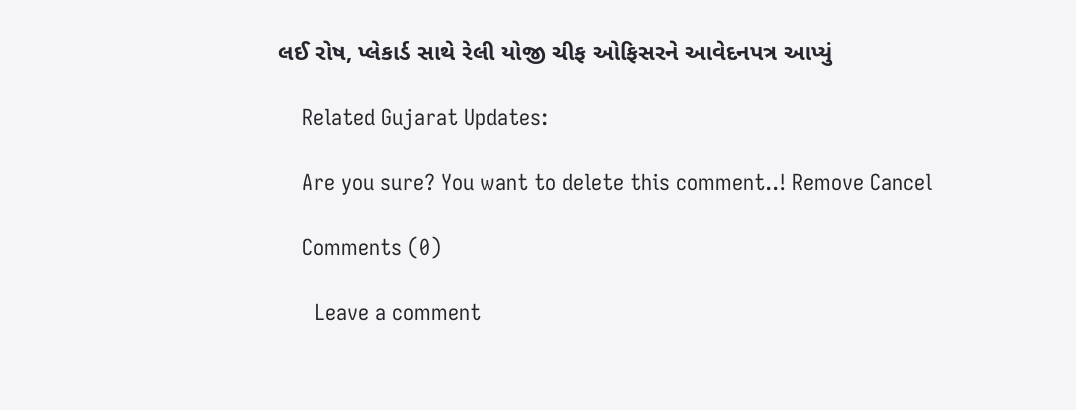લઈ રોષ, પ્લેકાર્ડ સાથે રેલી યોજી ચીફ ઓફિસરને આવેદનપત્ર આપ્યું

    Related Gujarat Updates:

    Are you sure? You want to delete this comment..! Remove Cancel

    Comments (0)

      Leave a comment